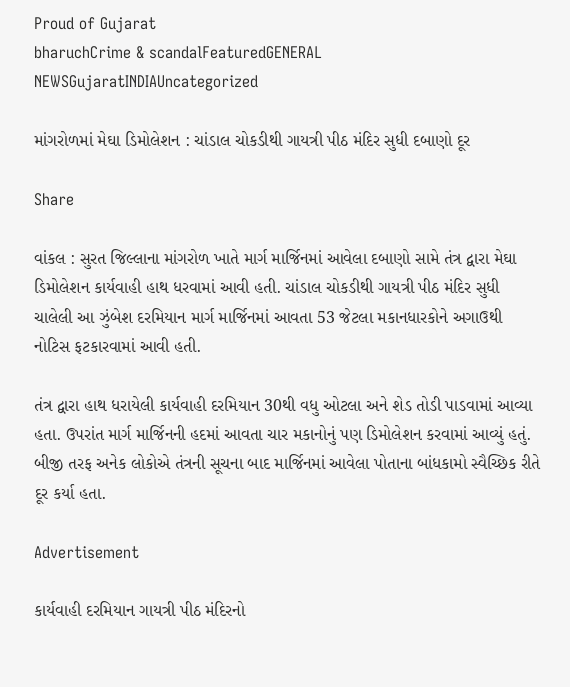Proud of Gujarat
bharuchCrime & scandalFeaturedGENERAL NEWSGujaratINDIAUncategorized

માંગરોળમાં મેઘા ડિમોલેશન : ચાંડાલ ચોકડીથી ગાયત્રી પીઠ મંદિર સુધી દબાણો દૂર

Share

વાંકલ : સુરત જિલ્લાના માંગરોળ ખાતે માર્ગ માર્જિનમાં આવેલા દબાણો સામે તંત્ર દ્વારા મેઘા ડિમોલેશન કાર્યવાહી હાથ ધરવામાં આવી હતી. ચાંડાલ ચોકડીથી ગાયત્રી પીઠ મંદિર સુધી ચાલેલી આ ઝુંબેશ દરમિયાન માર્ગ માર્જિનમાં આવતા 53 જેટલા મકાનધારકોને અગાઉથી નોટિસ ફટકારવામાં આવી હતી.

તંત્ર દ્વારા હાથ ધરાયેલી કાર્યવાહી દરમિયાન 30થી વધુ ઓટલા અને શેડ તોડી પાડવામાં આવ્યા હતા. ઉપરાંત માર્ગ માર્જિનની હદમાં આવતા ચાર મકાનોનું પણ ડિમોલેશન કરવામાં આવ્યું હતું. બીજી તરફ અનેક લોકોએ તંત્રની સૂચના બાદ માર્જિનમાં આવેલા પોતાના બાંધકામો સ્વૈચ્છિક રીતે દૂર કર્યા હતા.

Advertisement

કાર્યવાહી દરમિયાન ગાયત્રી પીઠ મંદિરનો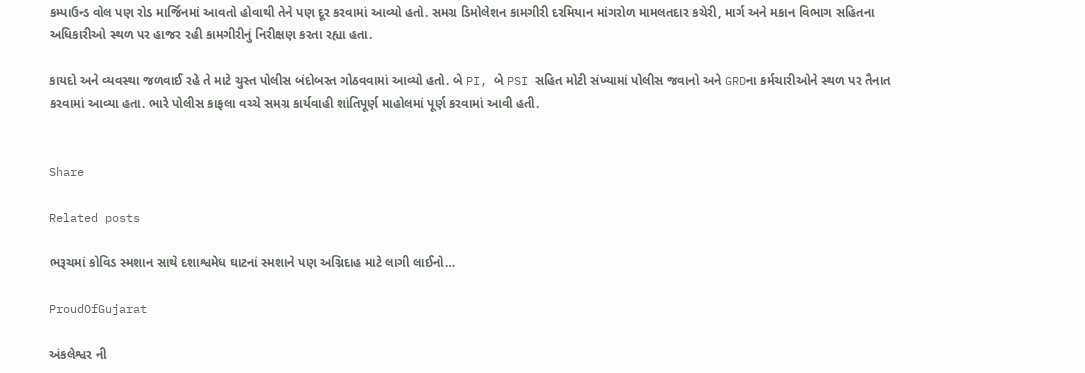કમ્પાઉન્ડ વોલ પણ રોડ માર્જિનમાં આવતો હોવાથી તેને પણ દૂર કરવામાં આવ્યો હતો. સમગ્ર ડિમોલેશન કામગીરી દરમિયાન માંગરોળ મામલતદાર કચેરી, માર્ગ અને મકાન વિભાગ સહિતના અધિકારીઓ સ્થળ પર હાજર રહી કામગીરીનું નિરીક્ષણ કરતા રહ્યા હતા.

કાયદો અને વ્યવસ્થા જળવાઈ રહે તે માટે ચુસ્ત પોલીસ બંદોબસ્ત ગોઠવવામાં આવ્યો હતો. બે PI, બે PSI સહિત મોટી સંખ્યામાં પોલીસ જવાનો અને GRDના કર્મચારીઓને સ્થળ પર તૈનાત કરવામાં આવ્યા હતા. ભારે પોલીસ કાફલા વચ્ચે સમગ્ર કાર્યવાહી શાંતિપૂર્ણ માહોલમાં પૂર્ણ કરવામાં આવી હતી.


Share

Related posts

ભરૂચમાં કોવિડ સ્મશાન સાથે દશાશ્વમેધ ઘાટનાં સ્મશાને પણ અગ્નિદાહ માટે લાગી લાઈનો…

ProudOfGujarat

અંકલેશ્વર ની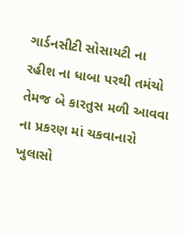ગાર્ડનસીટી સોસાયટી ના રહીશ ના ધાબા પરથી તમંચો તેમજ બે કારતુસ મળી આવવા ના પ્રકરણ માં ચકવાનારો ખુલાસો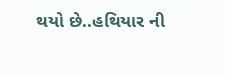થયો છે..હથિયાર ની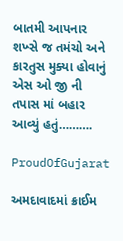બાતમી આપનાર શખ્સે જ તમંચો અને કારતુસ મુક્યા હોવાનું એસ ઓ જી ની તપાસ માં બહાર આવ્યું હતું……….

ProudOfGujarat

અમદાવાદમાં ક્રાઈમ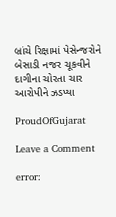બ્રાંચે રિક્ષામાં પેસેન્જરોને બેસાડી નજર ચૂકવીને દાગીના ચોરતા ચાર આરોપીને ઝડપ્યા

ProudOfGujarat

Leave a Comment

error: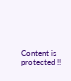Content is protected !!